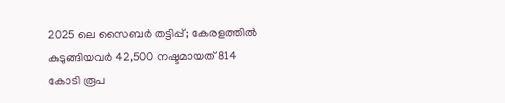2025 ലെ സൈബർ തട്ടിപ്പ്; കേരളത്തിൽ കുടുങ്ങിയവർ 42,500 നഷ്ടമായത് 814 കോടി രൂപ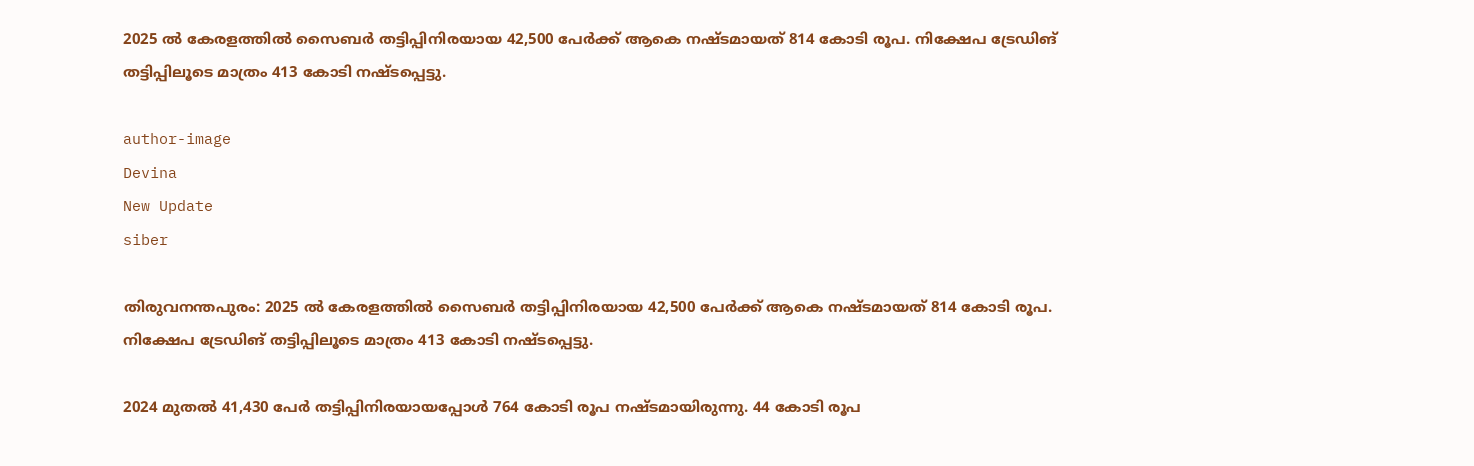2025 ൽ കേരളത്തിൽ സൈബർ തട്ടിപ്പിനിരയായ 42,500 പേർക്ക് ആകെ നഷ്ടമായത് 814 കോടി രൂപ. നിക്ഷേപ ട്രേഡിങ് തട്ടിപ്പിലൂടെ മാത്രം 413 കോടി നഷ്ടപ്പെട്ടു.

author-image
Devina
New Update
siber

തിരുവനന്തപുരം: 2025 ൽ കേരളത്തിൽ സൈബർ തട്ടിപ്പിനിരയായ 42,500 പേർക്ക് ആകെ നഷ്ടമായത് 814 കോടി രൂപ. നിക്ഷേപ ട്രേഡിങ് തട്ടിപ്പിലൂടെ മാത്രം 413 കോടി നഷ്ടപ്പെട്ടു.

2024 മുതൽ 41,430 പേർ തട്ടിപ്പിനിരയായപ്പോൾ 764 കോടി രൂപ നഷ്ടമായിരുന്നു. 44 കോടി രൂപ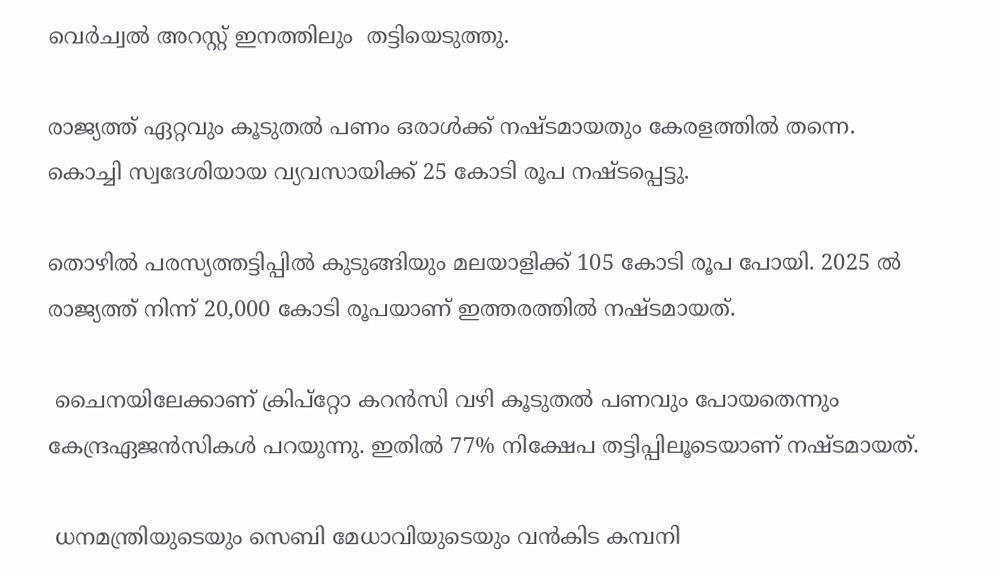വെർച്വൽ അറസ്റ്റ് ഇനത്തിലും  തട്ടിയെടുത്തു.

രാജ്യത്ത് ഏറ്റവും കൂടുതൽ പണം ഒരാൾക്ക് നഷ്ടമായതും കേരളത്തിൽ തന്നെ. കൊച്ചി സ്വദേശിയായ വ്യവസായിക്ക് 25 കോടി രൂപ നഷ്ടപ്പെട്ടു.

തൊഴിൽ പരസ്യത്തട്ടിപ്പിൽ കുടുങ്ങിയും മലയാളിക്ക് 105 കോടി രൂപ പോയി. 2025 ൽ രാജ്യത്ത് നിന്ന് 20,000 കോടി രൂപയാണ് ഇത്തരത്തിൽ നഷ്ടമായത്.

 ചൈനയിലേക്കാണ് ക്രിപ്‌റ്റോ കറൻസി വഴി കൂടുതൽ പണവും പോയതെന്നും കേന്ദ്രഏജൻസികൾ പറയുന്നു. ഇതിൽ 77% നിക്ഷേപ തട്ടിപ്പിലൂടെയാണ് നഷ്ടമായത്.

 ധനമന്ത്രിയുടെയും സെബി മേധാവിയുടെയും വൻകിട കമ്പനി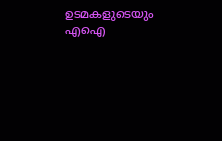ഉടമകളുടെയും എഐ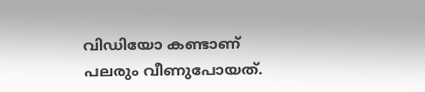വിഡിയോ കണ്ടാണ് പലരും വീണുപോയത്.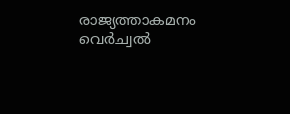രാജ്യത്താകമനം വെർച്വൽ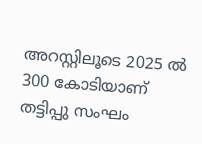അറസ്റ്റിലൂടെ 2025 ൽ 300 കോടിയാണ് തട്ടിപ്പു സംഘം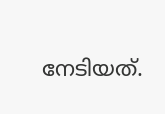നേടിയത്.